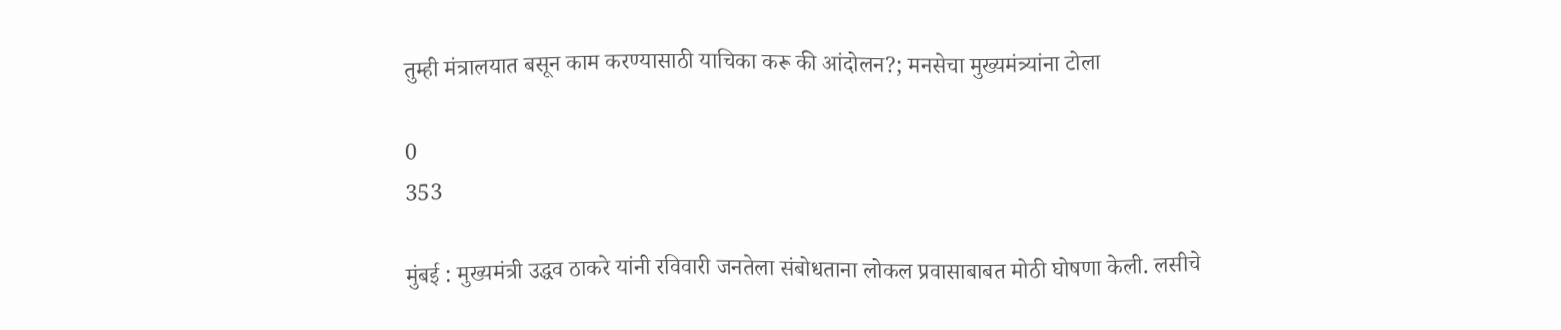तुम्ही मंत्रालयात बसून काम करण्यासाठी याचिका करू की आंदोलन?; मनसेचा मुख्यमंत्र्यांना टोला

0
353

मुंबई : मुख्यमंत्री उद्धव ठाकरे यांनी रविवारी जनतेला संबोधताना लोकल प्रवासाबाबत मोठी घोषणा केली. लसीचे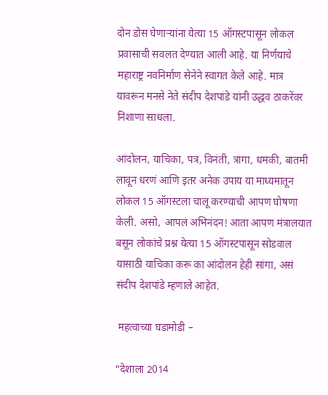दोन डोस घेणाऱ्यांना येत्या 15 ऑगस्टपासून लोकल प्रवासाची सवलत देण्यात आली आहे. या निर्णयाचे महाराष्ट्र नवनिर्माण सेनेने स्वागत केले आहे. मात्र यावरून मनसे नेते संदीप देशपांडे यांनी उद्धव ठाकरेंवर निशाणा साधला.

आंदोलन, याचिका, पत्र, विनंती, त्रागा, धमकी, बातमी लावून धरणं आणि इतर अनेक उपाय या माध्यमातून लोकल 15 ऑगस्टला चालू करण्याची आपण घोषणा केली. असो, आपलं अभिनंदन! आता आपण मंत्रालयात बसून लोकांचे प्रश्न येत्या 15 ऑगस्टपासून सोडवाल यासाठी याचिका करू का आंदोलन हेही सांगा, असं संदीप देशपांडे म्हणाले आहेत.

 महत्वाच्या घडामोडी –

“देशाला 2014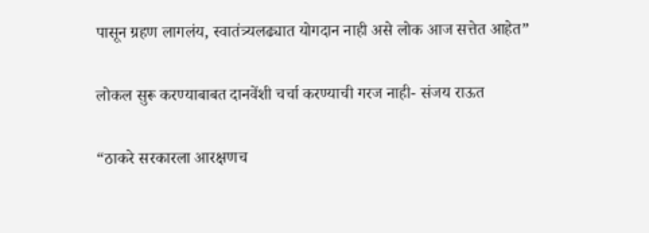पासून ग्रहण लागलंय, स्वातंत्र्यलढ्यात योगदान नाही असे लोक आज सत्तेत आहेत”

लोकल सुरू करण्याबाबत दानवेंशी चर्चा करण्याची गरज नाही- संजय राऊत

“ठाकरे सरकारला आरक्षणच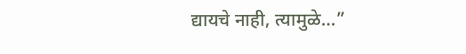द्यायचे नाही, त्यामुळे…”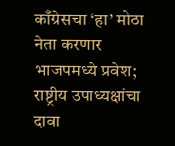काँग्रेसचा ‘हा’ मोठा नेता करणार भाजपमध्ये प्रवेश; राष्ट्रीय उपाध्यक्षांचा दावा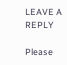LEAVE A REPLY

Please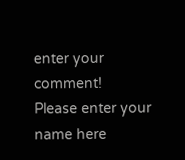enter your comment!
Please enter your name here